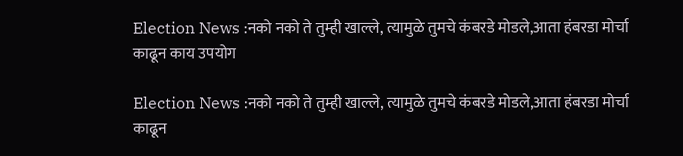Election News :नको नको ते तुम्ही खाल्ले, त्यामुळे तुमचे कंबरडे मोडले,आता हंबरडा मोर्चा काढून काय उपयोग

Election News :नको नको ते तुम्ही खाल्ले, त्यामुळे तुमचे कंबरडे मोडले,आता हंबरडा मोर्चा काढून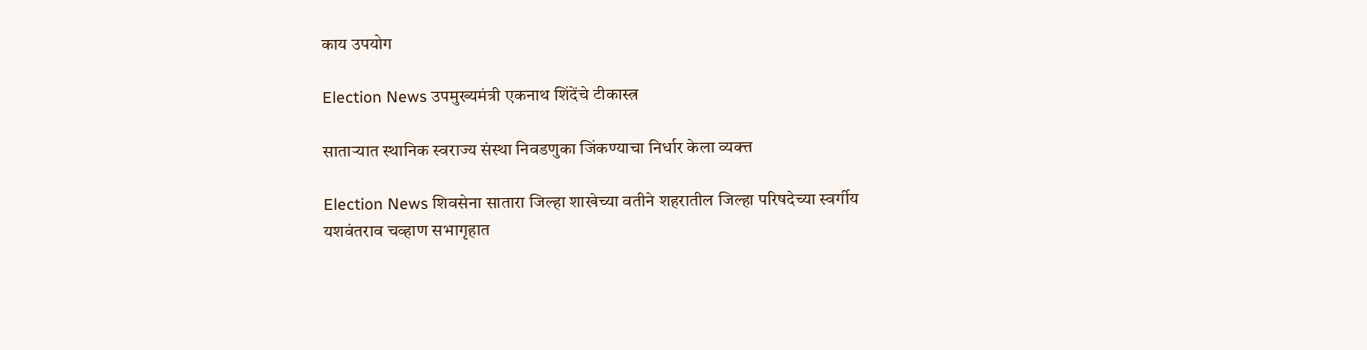काय उपयोग

Election News उपमुख्यमंत्री एकनाथ शिंदेंचे टीकास्त्र

साताऱ्यात स्थानिक स्वराज्य संस्था निवडणुका जिंकण्याचा निर्धार केला व्यक्त्त

Election News शिवसेना सातारा जिल्हा शाखेच्या वतीने शहरातील जिल्हा परिषदेच्या स्वर्गीय यशवंतराव चव्हाण सभागृहात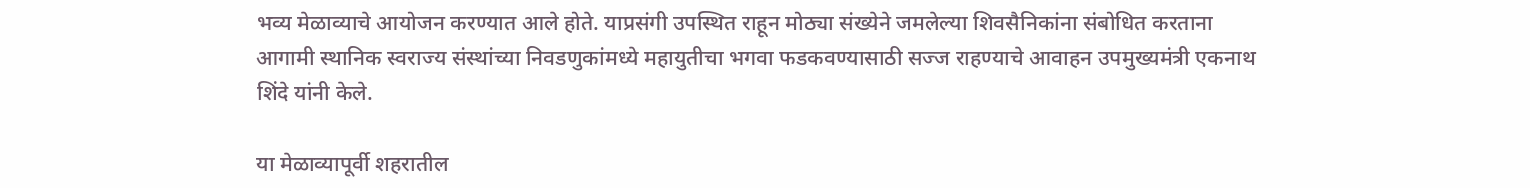भव्य मेळाव्याचे आयोजन करण्यात आले होते. याप्रसंगी उपस्थित राहून मोठ्या संख्येने जमलेल्या शिवसैनिकांना संबोधित करताना आगामी स्थानिक स्वराज्य संस्थांच्या निवडणुकांमध्ये महायुतीचा भगवा फडकवण्यासाठी सज्ज राहण्याचे आवाहन उपमुख्यमंत्री एकनाथ शिंदे यांनी केले.

या मेळाव्यापूर्वी शहरातील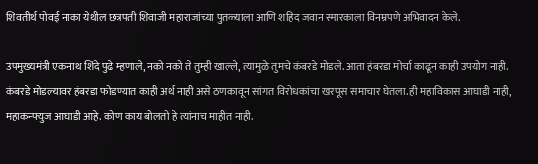शिवतीर्थ पोवई नाका येथील छत्रपती शिवाजी महाराजांच्या पुतळ्याला आणि शहिद जवान स्मारकाला विनम्रपणे अभिवादन केले.

उपमुख्यमंत्री एकनाथ शिंदे पुढे म्हणाले, नको नको ते तुम्ही खाल्ले, त्यामुळे तुमचे कंबरडे मोडले. आता हंबरडा मोर्चा काढून काही उपयोग नाही. कंबरडे मोडल्यावर हंबरडा फोडण्यात काही अर्थ नाही असे ठणकावून सांगत विरोधकांचा खरपूस समाचार घेतला.ही महाविकास आघाडी नाही, महाकन्फ्युज आघाडी आहे. कोण काय बोलतो हे त्यांनाच माहीत नाही.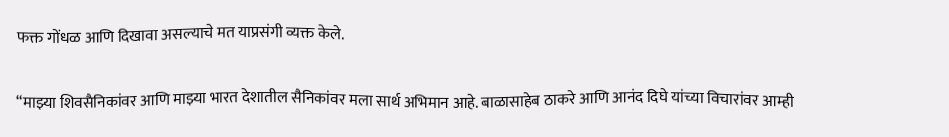फक्त गोंधळ आणि दिखावा असल्याचे मत याप्रसंगी व्यक्त केले.

“माझ्या शिवसैनिकांवर आणि माझ्या भारत देशातील सैनिकांवर मला सार्थ अभिमान आहे. बाळासाहेब ठाकरे आणि आनंद दिघे यांच्या विचारांवर आम्ही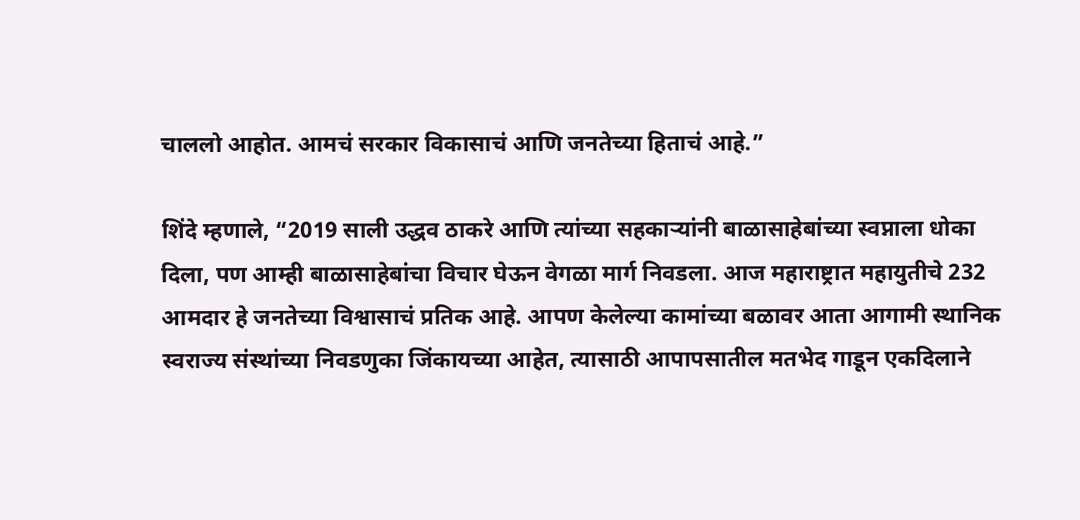चाललो आहोत. आमचं सरकार विकासाचं आणि जनतेच्या हिताचं आहे.”

शिंदे म्हणाले, “2019 साली उद्धव ठाकरे आणि त्यांच्या सहकाऱ्यांनी बाळासाहेबांच्या स्वप्नाला धोका दिला, पण आम्ही बाळासाहेबांचा विचार घेऊन वेगळा मार्ग निवडला. आज महाराष्ट्रात महायुतीचे 232 आमदार हे जनतेच्या विश्वासाचं प्रतिक आहे. आपण केलेल्या कामांच्या बळावर आता आगामी स्थानिक स्वराज्य संस्थांच्या निवडणुका जिंकायच्या आहेत, त्यासाठी आपापसातील मतभेद गाडून एकदिलाने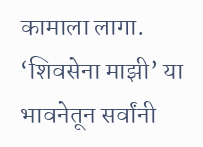कामाला लागा. ‘शिवसेना माझी’ या भावनेतून सर्वांनी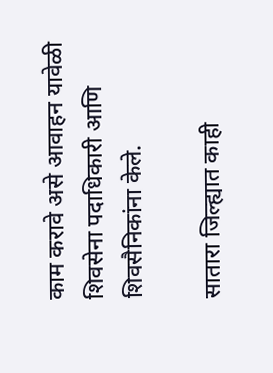काम करावे असे आवाहन यावेळी शिवसेना पदाधिकारी आणि शिवसैनिकांना केले.

सातारा जिल्ह्यात काही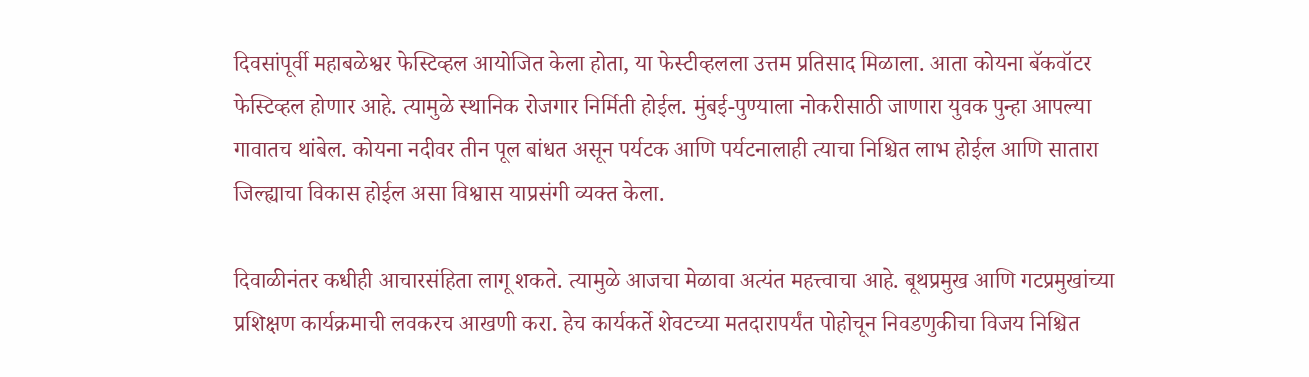दिवसांपूर्वी महाबळेश्वर फेस्टिव्हल आयोजित केला होता, या फेस्टीव्हलला उत्तम प्रतिसाद मिळाला. आता कोयना बॅकवॉटर फेस्टिव्हल होणार आहे. त्यामुळे स्थानिक रोजगार निर्मिती होईल. मुंबई-पुण्याला नोकरीसाठी जाणारा युवक पुन्हा आपल्या गावातच थांबेल. कोयना नदीवर तीन पूल बांधत असून पर्यटक आणि पर्यटनालाही त्याचा निश्चित लाभ होईल आणि सातारा जिल्ह्याचा विकास होईल असा विश्वास याप्रसंगी व्यक्त केला.

दिवाळीनंतर कधीही आचारसंहिता लागू शकते. त्यामुळे आजचा मेळावा अत्यंत महत्त्वाचा आहे. बूथप्रमुख आणि गटप्रमुखांच्या प्रशिक्षण कार्यक्रमाची लवकरच आखणी करा. हेच कार्यकर्ते शेवटच्या मतदारापर्यंत पोहोचून निवडणुकीचा विजय निश्चित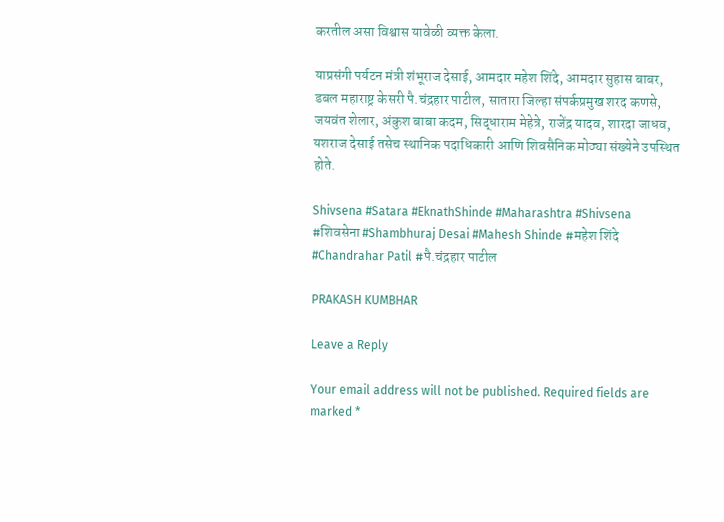करतील असा विश्वास यावेळी व्यक्त केला.

याप्रसंगी पर्यटन मंत्री शंभूराज देसाई, आमदार महेश शिंदे, आमदार सुहास बाबर, डबल महाराष्ट्र केसरी पै.चंद्रहार पाटील, सातारा जिल्हा संपर्कप्रमुख शरद कणसे, जयवंत शेलार, अंकुश बाबा कदम, सिद्धाराम मेहेत्रे, राजेंद्र यादव, शारदा जाधव, यशराज देसाई तसेच स्थानिक पदाधिकारी आणि शिवसैनिक मोठ्या संख्येने उपस्थित होते.

Shivsena #Satara #EknathShinde #Maharashtra #Shivsena #शिवसेना #Shambhuraj Desai #Mahesh Shinde #महेश शिंदे #Chandrahar Patil #पै.चंद्रहार पाटील

PRAKASH KUMBHAR

Leave a Reply

Your email address will not be published. Required fields are marked *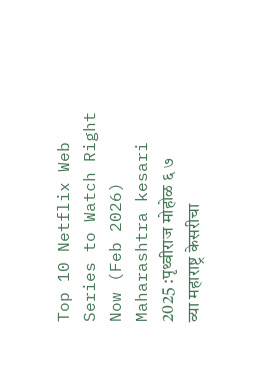Top 10 Netflix Web Series to Watch Right Now (Feb 2026) Maharashtra kesari 2025 :पृथ्वीराज मोहोळ ६ ७ व्या महाराष्ट्र केसरीचा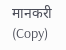मानकरी (Copy)